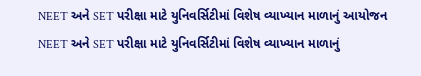NEET અને SET પરીક્ષા માટે યુનિવર્સિટીમાં વિશેષ વ્યાખ્યાન માળાનું આયોજન
NEET અને SET પરીક્ષા માટે યુનિવર્સિટીમાં વિશેષ વ્યાખ્યાન માળાનું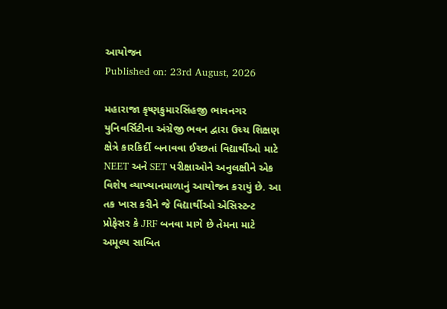આયોજન
Published on: 23rd August, 2026

મહારાજા કૃષ્ણકુમારસિંહજી ભાવનગર યુનિવર્સિટીના અંગ્રેજી ભવન દ્વારા ઉચ્ચ શિક્ષણ ક્ષેત્રે કારકિર્દી બનાવવા ઈચ્છતાં વિદ્યાર્થીઓ માટે NEET અને SET પરીક્ષાઓને અનુલક્ષીને એક વિશેષ વ્યાખ્યાનમાળાનું આયોજન કરાયું છે. આ તક ખાસ કરીને જે વિદ્યાર્થીઓ એસિસ્ટન્ટ પ્રોફેસર કે JRF બનવા માગે છે તેમના માટે અમૂલ્ય સાબિત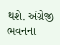થશે. અંગ્રેજી ભવનના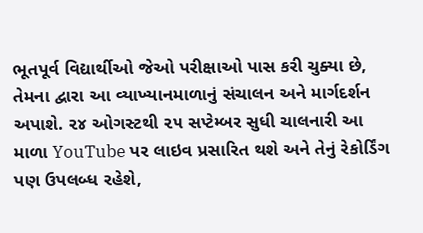ભૂતપૂર્વ વિદ્યાર્થીઓ જેઓ પરીક્ષાઓ પાસ કરી ચુક્યા છે, તેમના દ્વારા આ વ્યાખ્યાનમાળાનું સંચાલન અને માર્ગદર્શન અપાશે. ૨૪ ઓગસ્ટથી ૨૫ સપ્ટેમ્બર સુધી ચાલનારી આ માળા YouTube પર લાઇવ પ્રસારિત થશે અને તેનું રેકોર્ડિંગ પણ ઉપલબ્ધ રહેશે,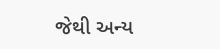જેથી અન્ય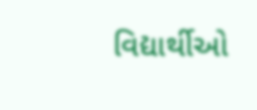વિદ્યાર્થીઓ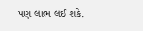પણ લાભ લઈ શકે.